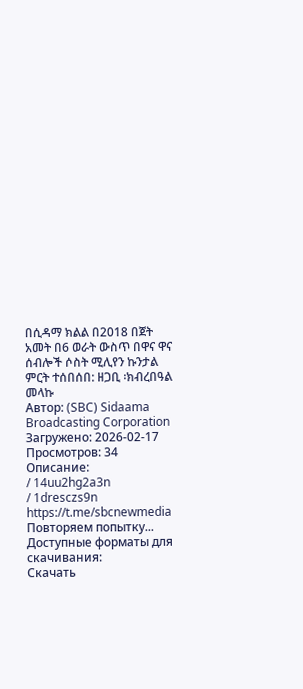በሲዳማ ክልል በ2018 በጀት አመት በ6 ወራት ውስጥ በዋና ዋና ሰብሎች ሶስት ሚሊየን ኩንታል ምርት ተሰበሰበ: ዘጋቢ ፡ክብረበዓል መላኩ
Автор: (SBC) Sidaama Broadcasting Corporation
Загружено: 2026-02-17
Просмотров: 34
Описание:
/ 14uu2hg2a3n
/ 1dresczs9n
https://t.me/sbcnewmedia
Повторяем попытку...
Доступные форматы для скачивания:
Скачать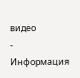видео
-
Информация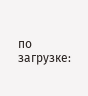по загрузке: